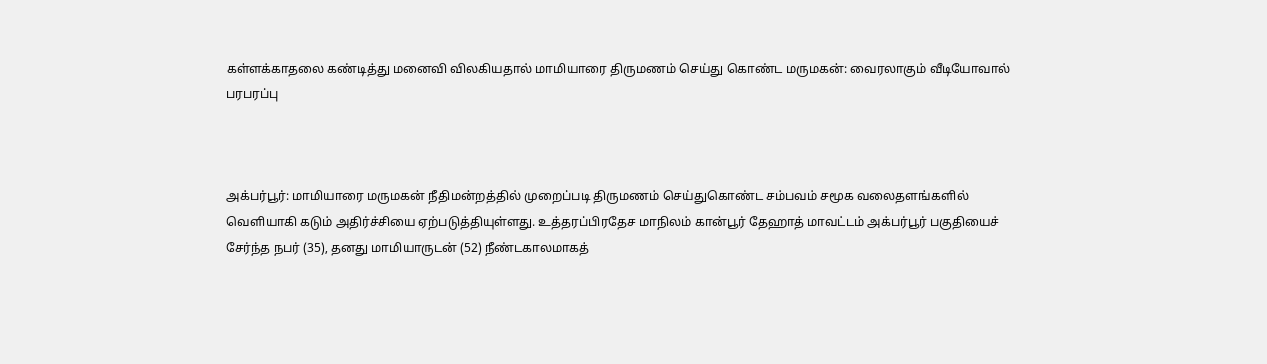கள்ளக்காதலை கண்டித்து மனைவி விலகியதால் மாமியாரை திருமணம் செய்து கொண்ட மருமகன்: வைரலாகும் வீடியோவால் பரபரப்பு



அக்பர்பூர்: மாமியாரை மருமகன் நீதிமன்றத்தில் முறைப்படி திருமணம் செய்துகொண்ட சம்பவம் சமூக வலைதளங்களில் வெளியாகி கடும் அதிர்ச்சியை ஏற்படுத்தியுள்ளது. உத்தரப்பிரதேச மாநிலம் கான்பூர் தேஹாத் மாவட்டம் அக்பர்பூர் பகுதியைச் சேர்ந்த நபர் (35), தனது மாமியாருடன் (52) நீண்டகாலமாகத்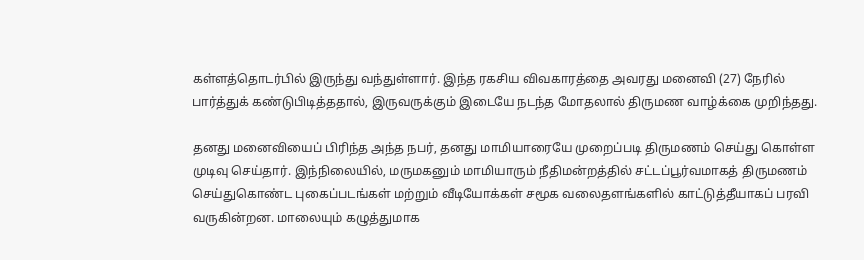கள்ளத்தொடர்பில் இருந்து வந்துள்ளார். இந்த ரகசிய விவகாரத்தை அவரது மனைவி (27) நேரில் பார்த்துக் கண்டுபிடித்ததால், இருவருக்கும் இடையே நடந்த மோதலால் திருமண வாழ்க்கை முறிந்தது.

தனது மனைவியைப் பிரிந்த அந்த நபர், தனது மாமியாரையே முறைப்படி திருமணம் செய்து கொள்ள முடிவு செய்தார். இந்நிலையில், மருமகனும் மாமியாரும் நீதிமன்றத்தில் சட்டப்பூர்வமாகத் திருமணம் செய்துகொண்ட புகைப்படங்கள் மற்றும் வீடியோக்கள் சமூக வலைதளங்களில் காட்டுத்தீயாகப் பரவி வருகின்றன. மாலையும் கழுத்துமாக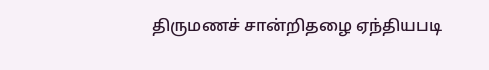திருமணச் சான்றிதழை ஏந்தியபடி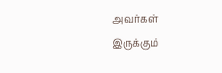அவர்கள் இருக்கும்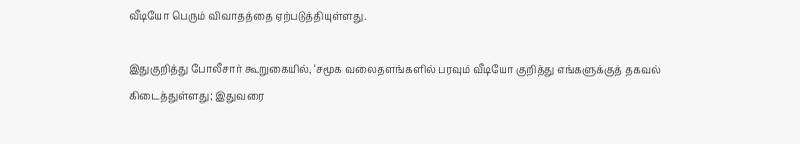வீடியோ பெரும் விவாதத்தை ஏற்படுத்தியுள்ளது.

இதுகுறித்து போலீசார் கூறுகையில், ‘சமூக வலைதளங்களில் பரவும் வீடியோ குறித்து எங்களுக்குத் தகவல் கிடைத்துள்ளது; இதுவரை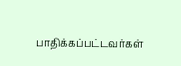பாதிக்கப்பட்டவர்கள்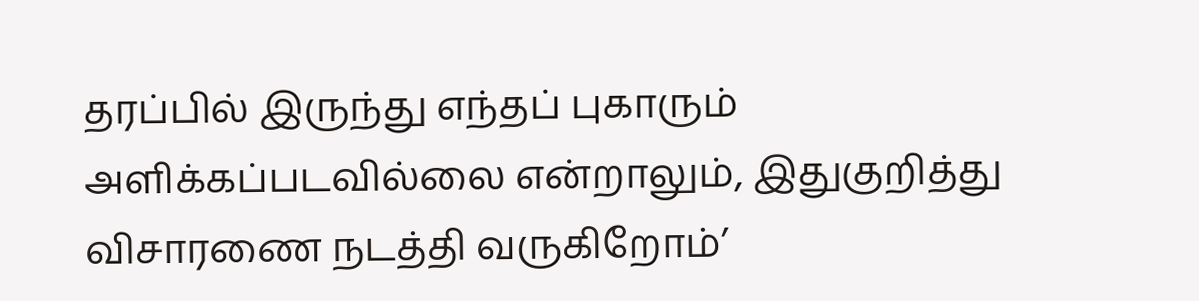தரப்பில் இருந்து எந்தப் புகாரும் அளிக்கப்படவில்லை என்றாலும், இதுகுறித்து விசாரணை நடத்தி வருகிறோம்’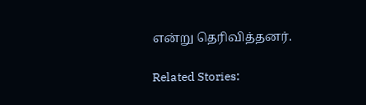என்று தெரிவித்தனர்.

Related Stories: